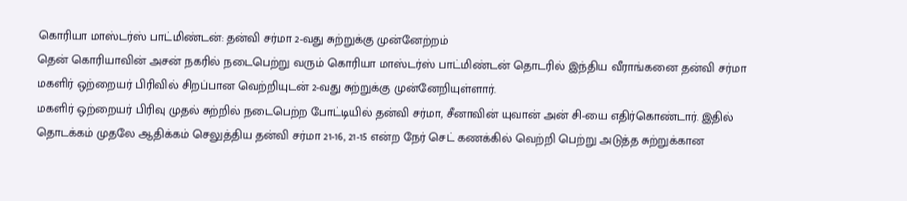கொரியா மாஸ்டர்ஸ் பாட்மிண்டன்: தன்வி சர்மா 2-வது சுற்றுக்கு முன்னேற்றம்
தென் கொரியாவின் அசன் நகரில் நடைபெற்று வரும் கொரியா மாஸ்டர்ஸ் பாட்மிண்டன் தொடரில் இந்திய வீராங்கனை தன்வி சர்மா மகளிர் ஒற்றையர் பிரிவில் சிறப்பான வெற்றியுடன் 2-வது சுற்றுக்கு முன்னேறியுள்ளார்.
மகளிர் ஒற்றையர் பிரிவு முதல் சுற்றில் நடைபெற்ற போட்டியில் தன்வி சர்மா, சீனாவின் யுவான் அன் சி-யை எதிர்கொண்டார். இதில் தொடக்கம் முதலே ஆதிக்கம் செலுத்திய தன்வி சர்மா 21-16, 21-15 என்ற நேர் செட் கணக்கில் வெற்றி பெற்று அடுத்த சுற்றுக்கான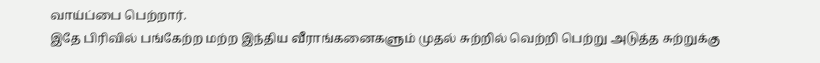வாய்ப்பை பெற்றார்.
இதே பிரிவில் பங்கேற்ற மற்ற இந்திய வீராங்கனைகளும் முதல் சுற்றில் வெற்றி பெற்று அடுத்த சுற்றுக்கு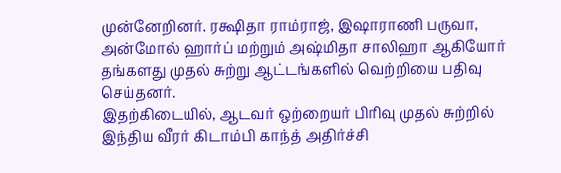முன்னேறினர். ரக்ஷிதா ராம்ராஜ், இஷாராணி பருவா, அன்மோல் ஹார்ப் மற்றும் அஷ்மிதா சாலிஹா ஆகியோர் தங்களது முதல் சுற்று ஆட்டங்களில் வெற்றியை பதிவு செய்தனர்.
இதற்கிடையில், ஆடவர் ஒற்றையர் பிரிவு முதல் சுற்றில் இந்திய வீரர் கிடாம்பி காந்த் அதிர்ச்சி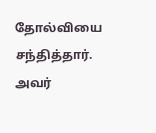தோல்வியை சந்தித்தார். அவர்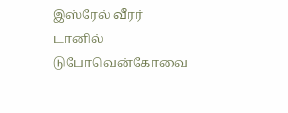இஸ்ரேல் வீரர் டானில் டுபோவென்கோவை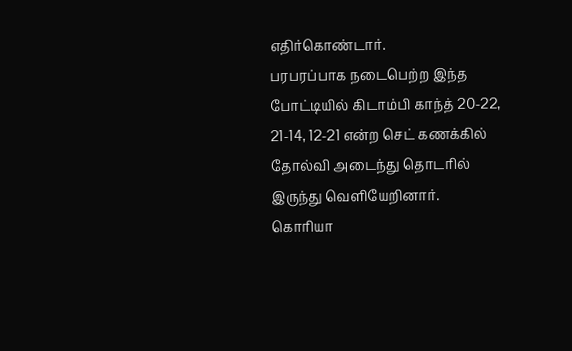எதிர்கொண்டார்.
பரபரப்பாக நடைபெற்ற இந்த போட்டியில் கிடாம்பி காந்த் 20-22, 21-14, 12-21 என்ற செட் கணக்கில் தோல்வி அடைந்து தொடரில் இருந்து வெளியேறினார்.
கொரியா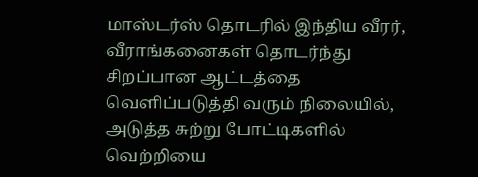மாஸ்டர்ஸ் தொடரில் இந்திய வீரர், வீராங்கனைகள் தொடர்ந்து சிறப்பான ஆட்டத்தை வெளிப்படுத்தி வரும் நிலையில், அடுத்த சுற்று போட்டிகளில் வெற்றியை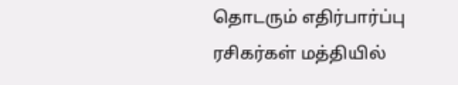தொடரும் எதிர்பார்ப்பு ரசிகர்கள் மத்தியில்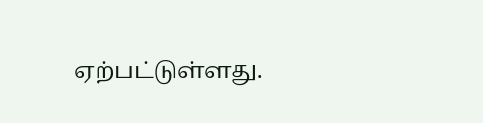ஏற்பட்டுள்ளது.